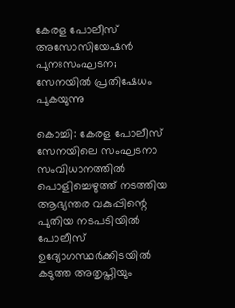കേരള പോലീസ് അസോസിയേഷൻ പുനഃസംഘടന; സേനയിൽ പ്രതിഷേധം പുകയുന്നു

കൊച്ചി: കേരള പോലീസ് സേനയിലെ സംഘടനാ സംവിധാനത്തിൽ പൊളിച്ചെഴുത്ത് നടത്തിയ ആഭ്യന്തര വകുപ്പിന്റെ പുതിയ നടപടിയിൽ പോലീസ് ഉദ്യോഗസ്ഥർക്കിടയിൽ കടുത്ത അതൃപ്തിയും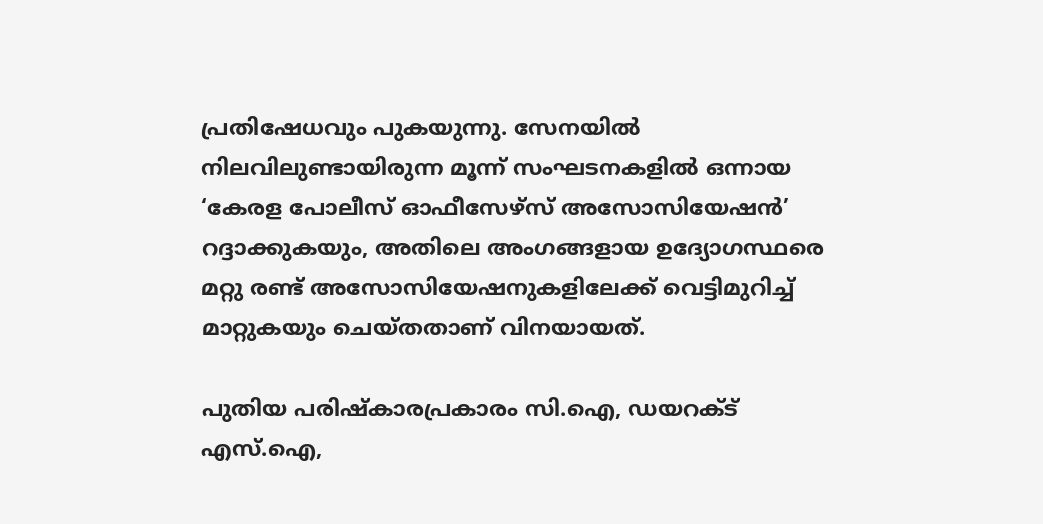പ്രതിഷേധവും പുകയുന്നു. സേനയിൽ നിലവിലുണ്ടായിരുന്ന മൂന്ന് സംഘടനകളിൽ ഒന്നായ ‘കേരള പോലീസ് ഓഫീസേഴ്സ് അസോസിയേഷൻ’ റദ്ദാക്കുകയും, അതിലെ അംഗങ്ങളായ ഉദ്യോഗസ്ഥരെ മറ്റു രണ്ട് അസോസിയേഷനുകളിലേക്ക് വെട്ടിമുറിച്ച് മാറ്റുകയും ചെയ്തതാണ് വിനയായത്.

പുതിയ പരിഷ്കാരപ്രകാരം സി.ഐ, ഡയറക്ട് എസ്.ഐ,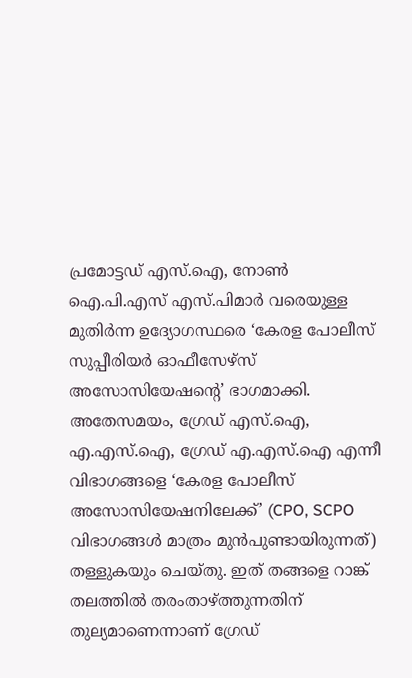പ്രമോട്ടഡ് എസ്.ഐ, നോൺ ഐ.പി.എസ് എസ്.പിമാർ വരെയുള്ള മുതിർന്ന ഉദ്യോഗസ്ഥരെ ‘കേരള പോലീസ് സുപ്പീരിയർ ഓഫീസേഴ്സ് അസോസിയേഷന്റെ’ ഭാഗമാക്കി. അതേസമയം, ഗ്രേഡ് എസ്.ഐ, എ.എസ്.ഐ, ഗ്രേഡ് എ.എസ്.ഐ എന്നീ വിഭാഗങ്ങളെ ‘കേരള പോലീസ് അസോസിയേഷനിലേക്ക്’ (CPO, SCPO വിഭാഗങ്ങൾ മാത്രം മുൻപുണ്ടായിരുന്നത്) തള്ളുകയും ചെയ്തു. ഇത് തങ്ങളെ റാങ്ക് തലത്തിൽ തരംതാഴ്ത്തുന്നതിന് തുല്യമാണെന്നാണ് ഗ്രേഡ്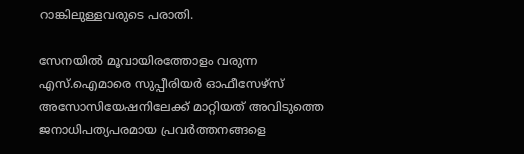റാങ്കിലുള്ളവരുടെ പരാതി.

സേനയിൽ മൂവായിരത്തോളം വരുന്ന എസ്.ഐമാരെ സുപ്പീരിയർ ഓഫീസേഴ്സ് അസോസിയേഷനിലേക്ക് മാറ്റിയത് അവിടുത്തെ ജനാധിപത്യപരമായ പ്രവർത്തനങ്ങളെ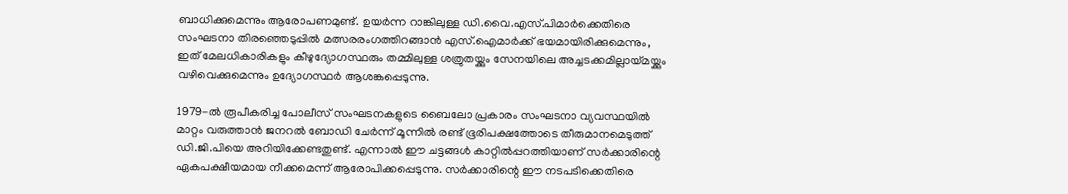ബാധിക്കുമെന്നും ആരോപണമുണ്ട്. ഉയർന്ന റാങ്കിലുള്ള ഡി.വൈ.എസ്.പിമാർക്കെതിരെ സംഘടനാ തിരഞ്ഞെടുപ്പിൽ മത്സരരംഗത്തിറങ്ങാൻ എസ്.ഐമാർക്ക് ഭയമായിരിക്കുമെന്നും, ഇത് മേലധികാരികളും കീഴുദ്യോഗസ്ഥരും തമ്മിലുള്ള ശത്രുതയ്ക്കും സേനയിലെ അച്ചടക്കമില്ലായ്മയ്ക്കും വഴിവെക്കുമെന്നും ഉദ്യോഗസ്ഥർ ആശങ്കപ്പെടുന്നു.

1979-ൽ രൂപീകരിച്ച പോലീസ് സംഘടനകളുടെ ബൈലോ പ്രകാരം സംഘടനാ വ്യവസ്ഥയിൽ മാറ്റം വരുത്താൻ ജനറൽ ബോഡി ചേർന്ന് മൂന്നിൽ രണ്ട് ഭൂരിപക്ഷത്തോടെ തീരുമാനമെടുത്ത് ഡി.ജി.പിയെ അറിയിക്കേണ്ടതുണ്ട്. എന്നാൽ ഈ ചട്ടങ്ങൾ കാറ്റിൽപ്പറത്തിയാണ് സർക്കാരിന്റെ ഏകപക്ഷീയമായ നീക്കമെന്ന് ആരോപിക്കപ്പെടുന്നു. സർക്കാരിന്റെ ഈ നടപടിക്കെതിരെ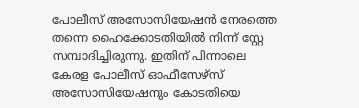പോലീസ് അസോസിയേഷൻ നേരത്തെ തന്നെ ഹൈക്കോടതിയിൽ നിന്ന് സ്റ്റേ സമ്പാദിച്ചിരുന്നു. ഇതിന് പിന്നാലെ കേരള പോലീസ് ഓഫീസേഴ്സ് അസോസിയേഷനും കോടതിയെ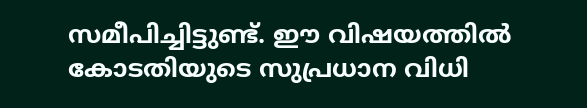സമീപിച്ചിട്ടുണ്ട്. ഈ വിഷയത്തിൽ കോടതിയുടെ സുപ്രധാന വിധി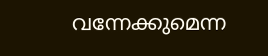വന്നേക്കുമെന്ന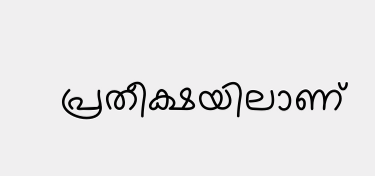പ്രതീക്ഷയിലാണ്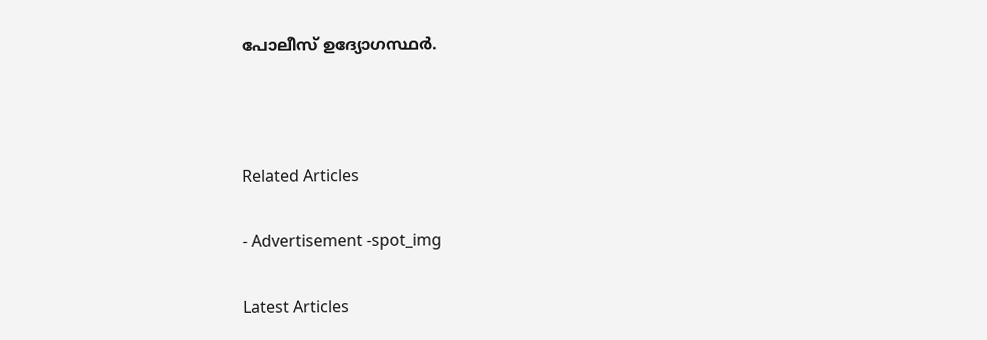പോലീസ് ഉദ്യോഗസ്ഥർ.



Related Articles

- Advertisement -spot_img

Latest Articles